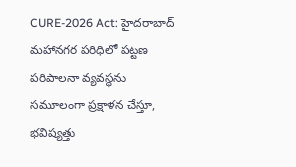CURE-2026 Act: హైదరాబాద్ మహానగర పరిధిలో పట్టణ పరిపాలనా వ్యవస్థను సమూలంగా ప్రక్షాళన చేస్తూ, భవిష్యత్తు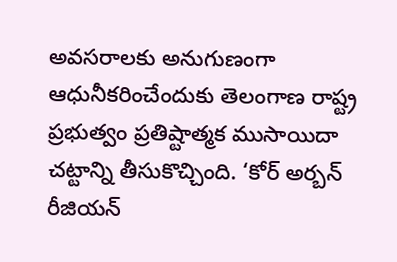అవసరాలకు అనుగుణంగా ఆధునీకరించేందుకు తెలంగాణ రాష్ట్ర ప్రభుత్వం ప్రతిష్టాత్మక ముసాయిదా చట్టాన్ని తీసుకొచ్చింది. ‘కోర్ అర్బన్ రీజియన్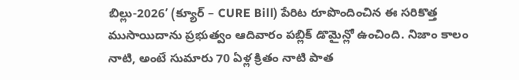బిల్లు-2026’ (క్యూర్ – CURE Bill) పేరిట రూపొందించిన ఈ సరికొత్త ముసాయిదాను ప్రభుత్వం ఆదివారం పబ్లిక్ డొమైన్లో ఉంచింది. నిజాం కాలం నాటి, అంటే సుమారు 70 ఏళ్ల క్రితం నాటి పాత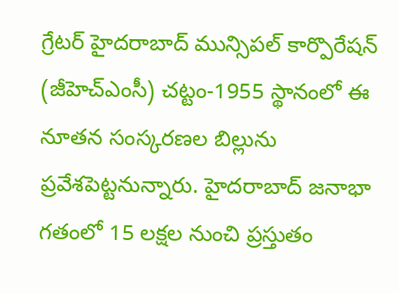గ్రేటర్ హైదరాబాద్ మున్సిపల్ కార్పొరేషన్ (జీహెచ్ఎంసీ) చట్టం-1955 స్థానంలో ఈ నూతన సంస్కరణల బిల్లును ప్రవేశపెట్టనున్నారు. హైదరాబాద్ జనాభా గతంలో 15 లక్షల నుంచి ప్రస్తుతం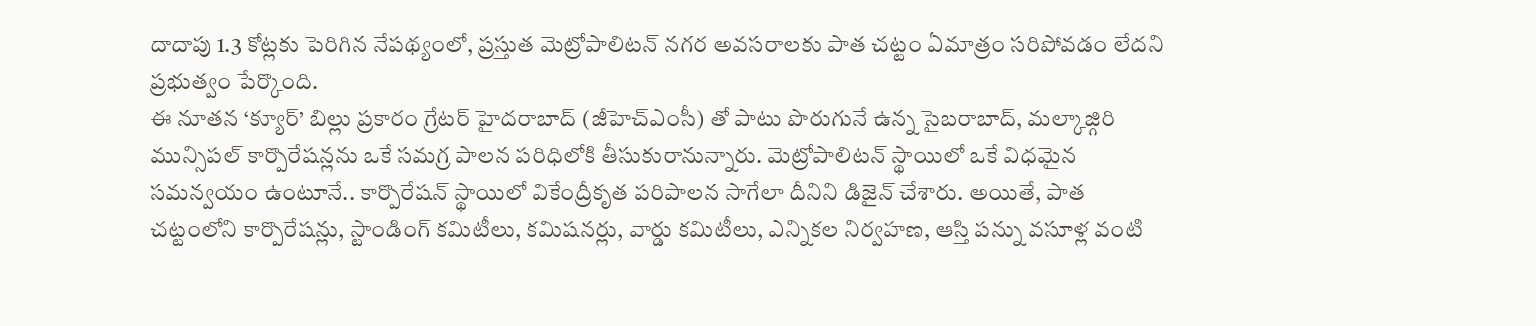దాదాపు 1.3 కోట్లకు పెరిగిన నేపథ్యంలో, ప్రస్తుత మెట్రోపాలిటన్ నగర అవసరాలకు పాత చట్టం ఏమాత్రం సరిపోవడం లేదని ప్రభుత్వం పేర్కొంది.
ఈ నూతన ‘క్యూర్’ బిల్లు ప్రకారం గ్రేటర్ హైదరాబాద్ (జీహెచ్ఎంసీ) తో పాటు పొరుగునే ఉన్న సైబరాబాద్, మల్కాజ్గిరి మున్సిపల్ కార్పొరేషన్లను ఒకే సమగ్ర పాలన పరిధిలోకి తీసుకురానున్నారు. మెట్రోపాలిటన్ స్థాయిలో ఒకే విధమైన సమన్వయం ఉంటూనే.. కార్పొరేషన్ స్థాయిలో వికేంద్రీకృత పరిపాలన సాగేలా దీనిని డిజైన్ చేశారు. అయితే, పాత చట్టంలోని కార్పొరేషన్లు, స్టాండింగ్ కమిటీలు, కమిషనర్లు, వార్డు కమిటీలు, ఎన్నికల నిర్వహణ, ఆస్తి పన్ను వసూళ్ల వంటి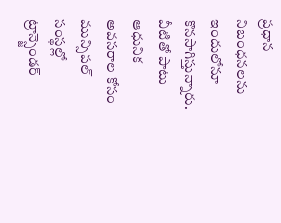ప్రధాన నిబంధనలను ఇందులోనూ కొనసాగిస్తున్నారు. వీటితో పాటు ఆధునిక అవసరాల కోసం మున్సిపల్ సంస్థల్లో ట్రాన్స్జెండర్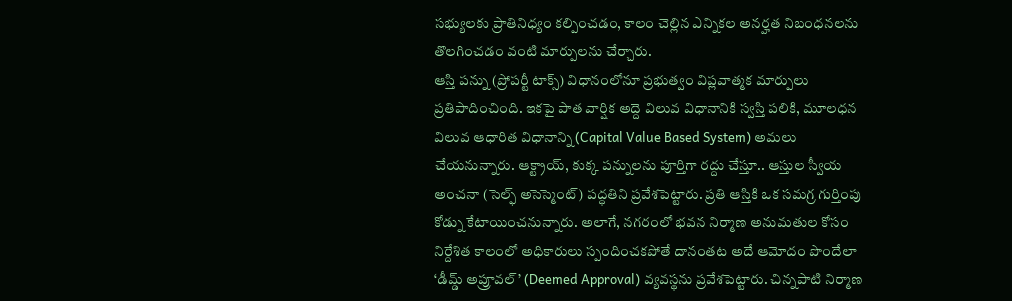సభ్యులకు ప్రాతినిధ్యం కల్పించడం, కాలం చెల్లిన ఎన్నికల అనర్హత నిబంధనలను తొలగించడం వంటి మార్పులను చేర్చారు.
ఆస్తి పన్ను (ప్రోపర్టీ టాక్స్) విధానంలోనూ ప్రభుత్వం విప్లవాత్మక మార్పులు ప్రతిపాదించింది. ఇకపై పాత వార్షిక అద్దె విలువ విధానానికి స్వస్తి పలికి, మూలధన విలువ ఆధారిత విధానాన్ని (Capital Value Based System) అమలు చేయనున్నారు. ఆక్ట్రాయ్, కుక్క పన్నులను పూర్తిగా రద్దు చేస్తూ.. ఆస్తుల స్వీయ అంచనా (సెల్ఫ్ అసెస్మెంట్) పద్ధతిని ప్రవేశపెట్టారు. ప్రతి ఆస్తికి ఒక సమగ్ర గుర్తింపు కోడ్ను కేటాయించనున్నారు. అలాగే, నగరంలో భవన నిర్మాణ అనుమతుల కోసం నిర్దేశిత కాలంలో అధికారులు స్పందించకపోతే దానంతట అదే ఆమోదం పొందేలా ‘డీమ్డ్ అప్రూవల్’ (Deemed Approval) వ్యవస్థను ప్రవేశపెట్టారు. చిన్నపాటి నిర్మాణ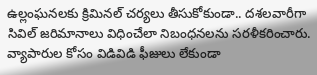ఉల్లంఘనలకు క్రిమినల్ చర్యలు తీసుకోకుండా.. దశలవారీగా సివిల్ జరిమానాలు విధించేలా నిబంధనలను సరళీకరించారు. వ్యాపారుల కోసం విడివిడి ఫీజులు లేకుండా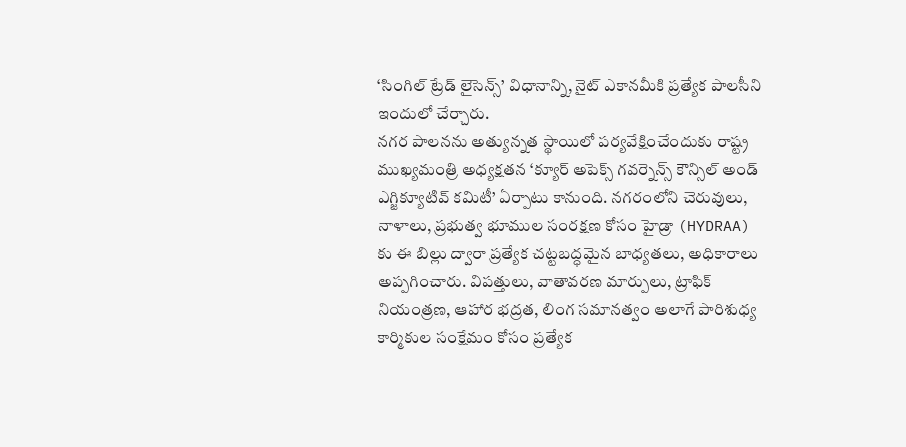‘సింగిల్ ట్రేడ్ లైసెన్స్’ విధానాన్ని, నైట్ ఎకానమీకి ప్రత్యేక పాలసీని ఇందులో చేర్చారు.
నగర పాలనను అత్యున్నత స్థాయిలో పర్యవేక్షించేందుకు రాష్ట్ర ముఖ్యమంత్రి అధ్యక్షతన ‘క్యూర్ అపెక్స్ గవర్నెన్స్ కౌన్సిల్ అండ్ ఎగ్జిక్యూటివ్ కమిటీ’ ఏర్పాటు కానుంది. నగరంలోని చెరువులు, నాళాలు, ప్రభుత్వ భూముల సంరక్షణ కోసం హైడ్రా (HYDRAA) కు ఈ బిల్లు ద్వారా ప్రత్యేక చట్టబద్ధమైన బాధ్యతలు, అధికారాలు అప్పగించారు. విపత్తులు, వాతావరణ మార్పులు, ట్రాఫిక్ నియంత్రణ, ఆహార భద్రత, లింగ సమానత్వం అలాగే పారిశుధ్య కార్మికుల సంక్షేమం కోసం ప్రత్యేక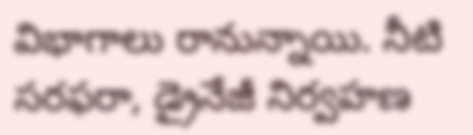విభాగాలు రానున్నాయి. నీటి సరఫరా, డ్రైనేజీ నిర్వహణ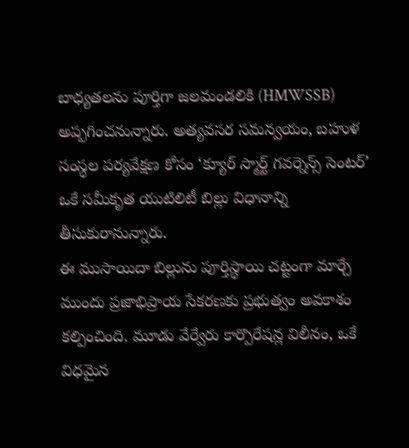బాధ్యతలను పూర్తిగా జలమండలికి (HMWSSB) అప్పగించనున్నారు. అత్యవసర సమన్వయం, బహుళ సంస్థల పర్యవేక్షణ కోసం ‘క్యూర్ స్మార్ట్ గవర్నెన్స్ సెంటర్’ ఒకే సమీకృత యుటిలిటీ బిల్లు విధానాన్ని తీసుకురానున్నారు.
ఈ ముసాయిదా బిల్లును పూర్తిస్థాయి చట్టంగా మార్చే ముందు ప్రజాభిప్రాయ సేకరణకు ప్రభుత్వం అవకాశం కల్పించింది. మూడు వేర్వేరు కార్పొరేషన్ల విలీనం, ఒకే విధమైన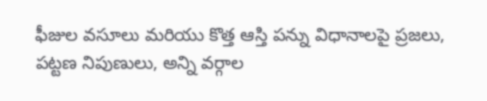ఫీజుల వసూలు మరియు కొత్త ఆస్తి పన్ను విధానాలపై ప్రజలు, పట్టణ నిపుణులు, అన్ని వర్గాల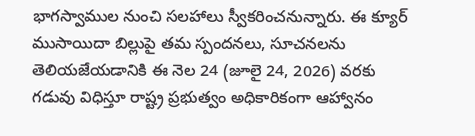భాగస్వాముల నుంచి సలహాలు స్వీకరించనున్నారు. ఈ క్యూర్ ముసాయిదా బిల్లుపై తమ స్పందనలు, సూచనలను తెలియజేయడానికి ఈ నెల 24 (జూలై 24, 2026) వరకు గడువు విధిస్తూ రాష్ట్ర ప్రభుత్వం అధికారికంగా ఆహ్వానం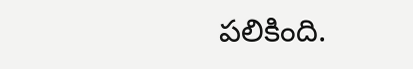పలికింది.